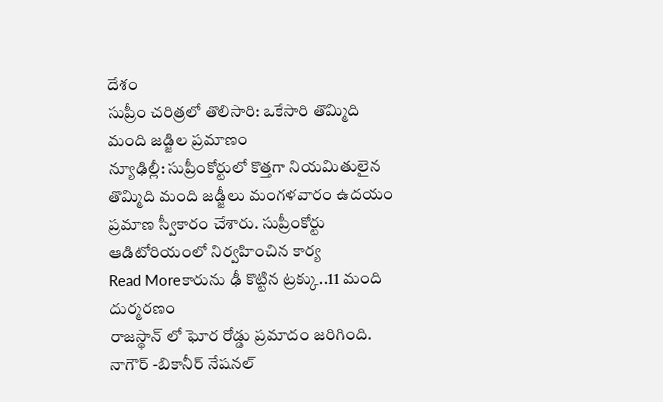దేశం
సుప్రీం చరిత్రలో తొలిసారి: ఒకేసారి తొమ్మిది మంది జడ్జిల ప్రమాణం
న్యూఢిల్లీ: సుప్రీంకోర్టులో కొత్తగా నియమితులైన తొమ్మిది మంది జడ్జీలు మంగళవారం ఉదయం ప్రమాణ స్వీకారం చేశారు. సుప్రీంకోర్టు ఆడిటోరియంలో నిర్వహించిన కార్య
Read Moreకారును ఢీ కొట్టిన ట్రక్కు..11 మంది దుర్మరణం
రాజస్థాన్ లో ఘోర రోడ్డు ప్రమాదం జరిగింది. నాగౌర్ -బికానీర్ నేషనల్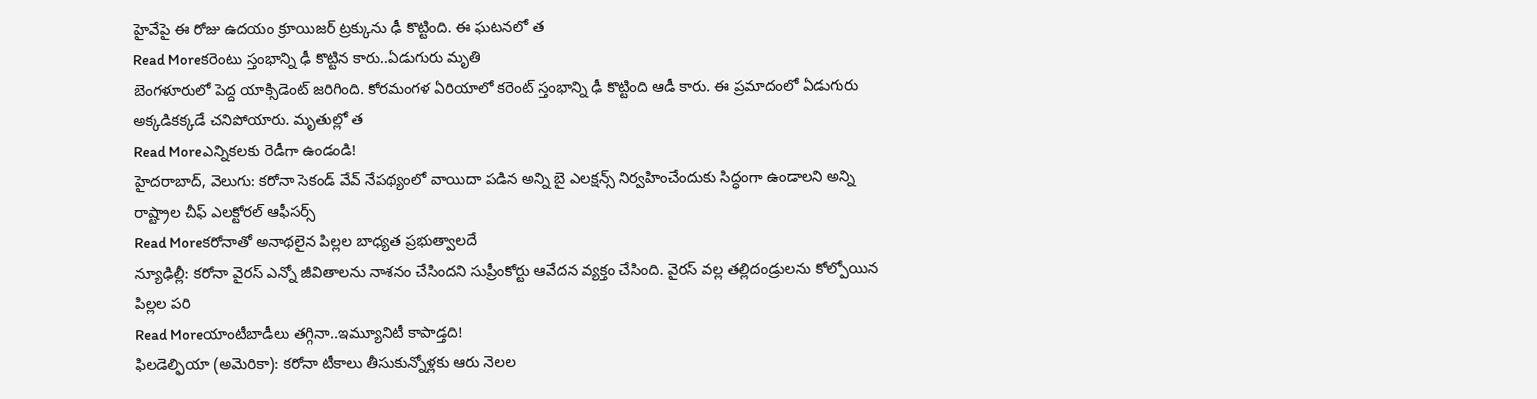హైవేపై ఈ రోజు ఉదయం క్రూయిజర్ ట్రక్కును ఢీ కొట్టింది. ఈ ఘటనలో త
Read Moreకరెంటు స్తంభాన్ని ఢీ కొట్టిన కారు..ఏడుగురు మృతి
బెంగళూరులో పెద్ద యాక్సిడెంట్ జరిగింది. కోరమంగళ ఏరియాలో కరెంట్ స్తంభాన్ని ఢీ కొట్టింది ఆడీ కారు. ఈ ప్రమాదంలో ఏడుగురు అక్కడికక్కడే చనిపోయారు. మృతుల్లో త
Read Moreఎన్నికలకు రెడీగా ఉండండి!
హైదరాబాద్, వెలుగు: కరోనా సెకండ్ వేవ్ నేపథ్యంలో వాయిదా పడిన అన్ని బై ఎలక్షన్స్ నిర్వహించేందుకు సిద్ధంగా ఉండాలని అన్ని రాష్ట్రాల చీఫ్ ఎలక్టోరల్ ఆఫీసర్స్
Read Moreకరోనాతో అనాథలైన పిల్లల బాధ్యత ప్రభుత్వాలదే
న్యూఢిల్లీ: కరోనా వైరస్ ఎన్నో జీవితాలను నాశనం చేసిందని సుప్రీంకోర్టు ఆవేదన వ్యక్తం చేసింది. వైరస్ వల్ల తల్లిదండ్రులను కోల్పోయిన పిల్లల పరి
Read Moreయాంటీబాడీలు తగ్గినా..ఇమ్యూనిటీ కాపాడ్తది!
ఫిలడెల్ఫియా (అమెరికా): కరోనా టీకాలు తీసుకున్నోళ్లకు ఆరు నెలల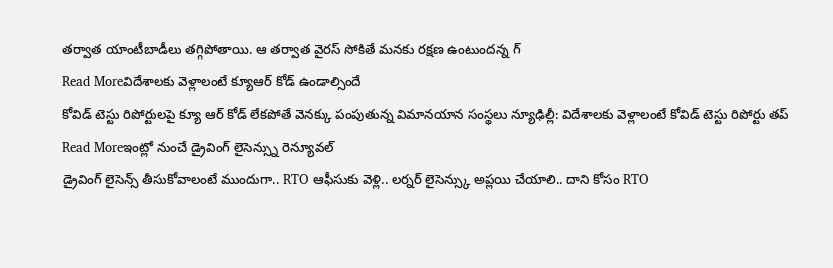తర్వాత యాంటీబాడీలు తగ్గిపోతాయి. ఆ తర్వాత వైరస్ సోకితే మనకు రక్షణ ఉంటుందన్న గ్
Read Moreవిదేశాలకు వెళ్లాలంటే క్యూఆర్ కోడ్ ఉండాల్సిందే
కోవిడ్ టెస్టు రిపోర్టులపై క్యూ ఆర్ కోడ్ లేకపోతే వెనక్కు పంపుతున్న విమానయాన సంస్థలు న్యూఢిల్లీ: విదేశాలకు వెళ్లాలంటే కోవిడ్ టెస్టు రిపోర్టు తప్
Read Moreఇంట్లో నుంచే డ్రైవింగ్ లైసెన్స్ను రెన్యూవల్
డ్రైవింగ్ లైసెన్స్ తీసుకోవాలంటే ముందుగా.. RTO ఆఫీసుకు వెళ్లి.. లర్నర్ లైసెన్స్కు అప్లయి చేయాలి.. దాని కోసం RTO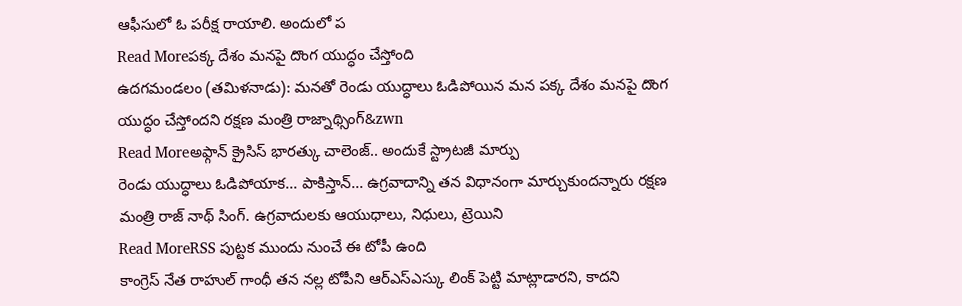ఆఫీసులో ఓ పరీక్ష రాయాలి. అందులో ప
Read Moreపక్క దేశం మనపై దొంగ యుద్ధం చేస్తోంది
ఉదగమండలం (తమిళనాడు): మనతో రెండు యుద్ధాలు ఓడిపోయిన మన పక్క దేశం మనపై దొంగ యుద్ధం చేస్తోందని రక్షణ మంత్రి రాజ్నాథ్సింగ్&zwn
Read Moreఅఫ్గాన్ క్రైసిస్ భారత్కు చాలెంజ్.. అందుకే స్ట్రాటజీ మార్పు
రెండు యుద్ధాలు ఓడిపోయాక... పాకిస్తాన్... ఉగ్రవాదాన్ని తన విధానంగా మార్చుకుందన్నారు రక్షణ మంత్రి రాజ్ నాథ్ సింగ్. ఉగ్రవాదులకు ఆయుధాలు, నిధులు, ట్రెయిని
Read MoreRSS పుట్టక ముందు నుంచే ఈ టోపీ ఉంది
కాంగ్రెస్ నేత రాహుల్ గాంధీ తన నల్ల టోపీని ఆర్ఎస్ఎస్కు లింక్ పెట్టి మాట్లాడారని, కాదని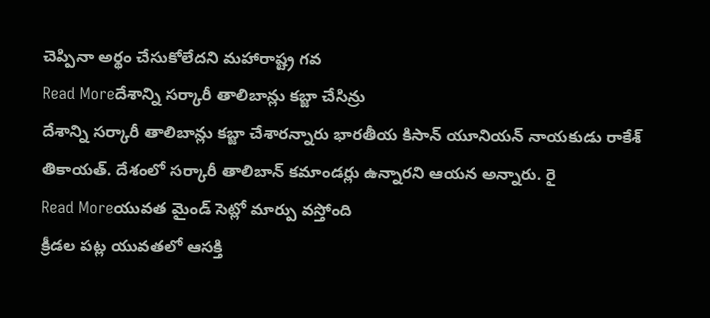చెప్పినా అర్థం చేసుకోలేదని మహారాష్ట్ర గవ
Read Moreదేశాన్ని సర్కారీ తాలిబాన్లు కబ్జా చేసిన్రు
దేశాన్ని సర్కారీ తాలిబాన్లు కబ్జా చేశారన్నారు భారతీయ కిసాన్ యూనియన్ నాయకుడు రాకేశ్ తికాయత్. దేశంలో సర్కారీ తాలిబాన్ కమాండర్లు ఉన్నారని ఆయన అన్నారు. రై
Read Moreయువత మైండ్ సెట్లో మార్పు వస్తోంది
క్రీడల పట్ల యువతలో ఆసక్తి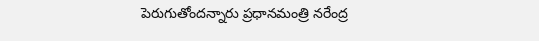పెరుగుతోందన్నారు ప్రధానమంత్రి నరేంద్ర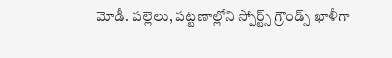మోడీ. పల్లెలు, పట్టణాల్లోని స్పోర్ట్స్ గ్రౌండ్స్ ఖాళీగా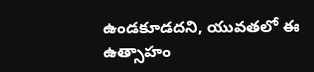ఉండకూడదని, యువతలో ఈ ఉత్సాహం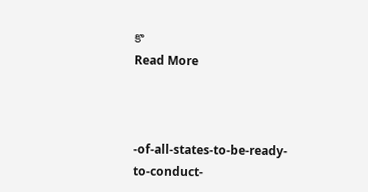కొ
Read More



-of-all-states-to-be-ready-to-conduct-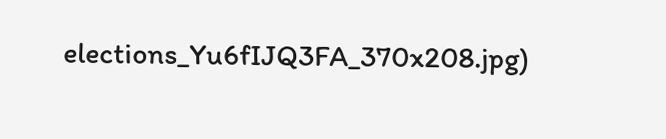elections_Yu6fIJQ3FA_370x208.jpg)